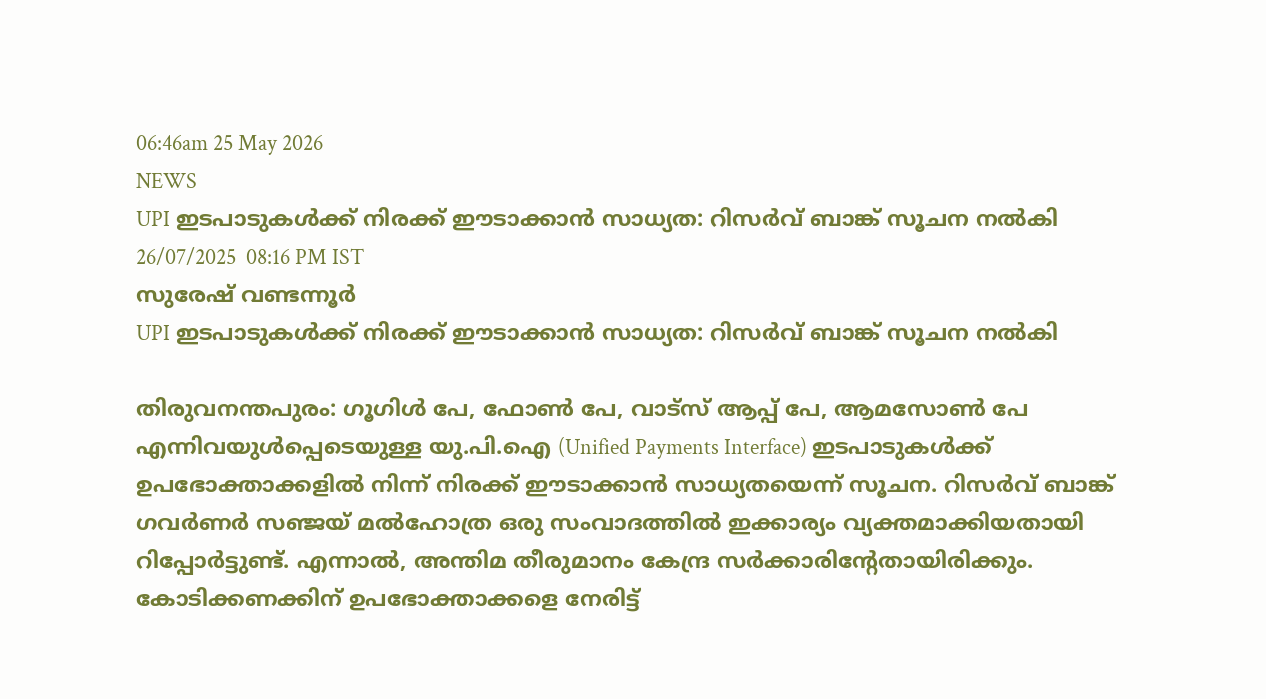06:46am 25 May 2026
NEWS
UPI ഇടപാടുകൾക്ക് നിരക്ക് ഈടാക്കാൻ സാധ്യത: റിസർവ് ബാങ്ക് സൂചന നൽകി
26/07/2025  08:16 PM IST
സുരേഷ് വണ്ടന്നൂർ
UPI ഇടപാടുകൾക്ക് നിരക്ക് ഈടാക്കാൻ സാധ്യത: റിസർവ് ബാങ്ക് സൂചന നൽകി

തിരുവനന്തപുരം: ഗൂഗിൾ പേ, ഫോൺ പേ, വാട്സ് ആപ്പ് പേ, ആമസോൺ പേ എന്നിവയുൾപ്പെടെയുള്ള യു.പി.ഐ (Unified Payments Interface) ഇടപാടുകൾക്ക് ഉപഭോക്താക്കളിൽ നിന്ന് നിരക്ക് ഈടാക്കാൻ സാധ്യതയെന്ന് സൂചന. റിസർവ് ബാങ്ക് ഗവർണർ സഞ്ജയ് മൽഹോത്ര ഒരു സംവാദത്തിൽ ഇക്കാര്യം വ്യക്തമാക്കിയതായി റിപ്പോർട്ടുണ്ട്. എന്നാൽ, അന്തിമ തീരുമാനം കേന്ദ്ര സർക്കാരിന്റേതായിരിക്കും. കോടിക്കണക്കിന് ഉപഭോക്താക്കളെ നേരിട്ട്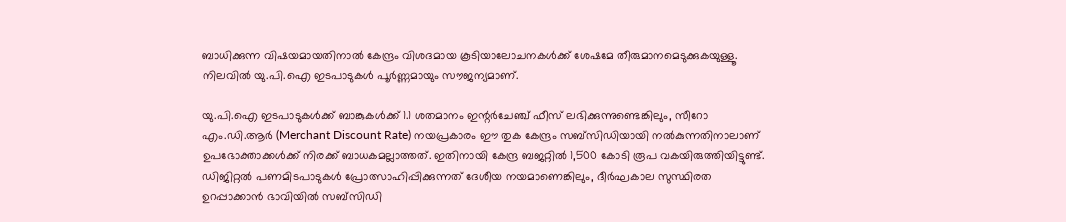ബാധിക്കുന്ന വിഷയമായതിനാൽ കേന്ദ്രം വിശദമായ കൂടിയാലോചനകൾക്ക് ശേഷമേ തീരുമാനമെടുക്കുകയുള്ളൂ. നിലവിൽ യു.പി.ഐ ഇടപാടുകൾ പൂർണ്ണമായും സൗജന്യമാണ്.

യു.പി.ഐ ഇടപാടുകൾക്ക് ബാങ്കുകൾക്ക് 1.1 ശതമാനം ഇന്റർചേഞ്ച് ഫീസ് ലഭിക്കുന്നുണ്ടെങ്കിലും, സീറോ എം.ഡി.ആർ (Merchant Discount Rate) നയപ്രകാരം ഈ തുക കേന്ദ്രം സബ്സിഡിയായി നൽകുന്നതിനാലാണ് ഉപഭോക്താക്കൾക്ക് നിരക്ക് ബാധകമല്ലാത്തത്. ഇതിനായി കേന്ദ്ര ബജറ്റിൽ 1,500 കോടി രൂപ വകയിരുത്തിയിട്ടുണ്ട്. ഡിജിറ്റൽ പണമിടപാടുകൾ പ്രോത്സാഹിപ്പിക്കുന്നത് ദേശീയ നയമാണെങ്കിലും, ദീർഘകാല സുസ്ഥിരത ഉറപ്പാക്കാൻ ഭാവിയിൽ സബ്സിഡി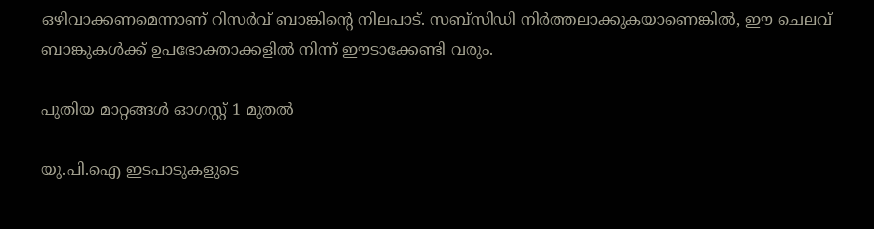ഒഴിവാക്കണമെന്നാണ് റിസർവ് ബാങ്കിന്റെ നിലപാട്. സബ്സിഡി നിർത്തലാക്കുകയാണെങ്കിൽ, ഈ ചെലവ് ബാങ്കുകൾക്ക് ഉപഭോക്താക്കളിൽ നിന്ന് ഈടാക്കേണ്ടി വരും.

പുതിയ മാറ്റങ്ങൾ ഓഗസ്റ്റ് 1 മുതൽ

യു.പി.ഐ ഇടപാടുകളുടെ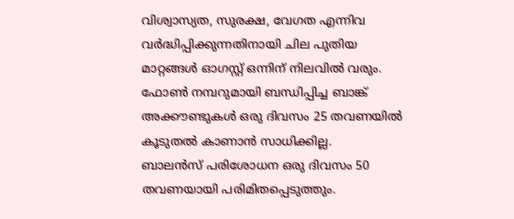വിശ്വാസ്യത, സുരക്ഷ, വേഗത എന്നിവ വർദ്ധിപ്പിക്കുന്നതിനായി ചില പുതിയ മാറ്റങ്ങൾ ഓഗസ്റ്റ് ഒന്നിന് നിലവിൽ വരും.
ഫോൺ നമ്പറുമായി ബന്ധിപ്പിച്ച ബാങ്ക് അക്കൗണ്ടുകൾ ഒരു ദിവസം 25 തവണയിൽ കൂടുതൽ കാണാൻ സാധിക്കില്ല.
ബാലൻസ് പരിശോധന ഒരു ദിവസം 50 തവണയായി പരിമിതപ്പെടുത്തും.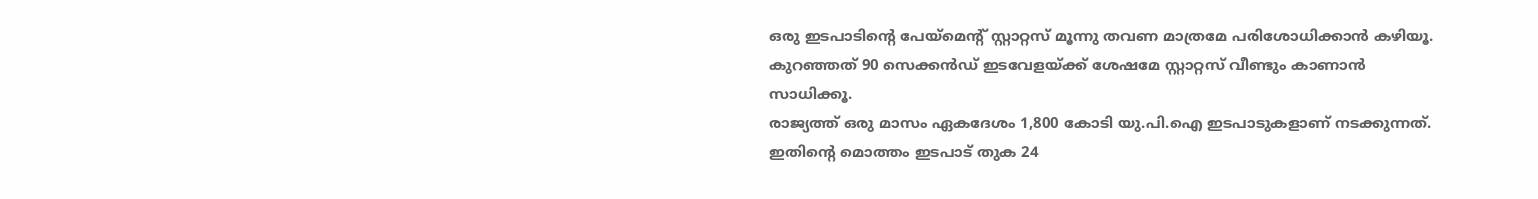ഒരു ഇടപാടിന്റെ പേയ്‌മെന്റ് സ്റ്റാറ്റസ് മൂന്നു തവണ മാത്രമേ പരിശോധിക്കാൻ കഴിയൂ. കുറഞ്ഞത് 90 സെക്കൻഡ് ഇടവേളയ്ക്ക് ശേഷമേ സ്റ്റാറ്റസ് വീണ്ടും കാണാൻ സാധിക്കൂ.
രാജ്യത്ത് ഒരു മാസം ഏകദേശം 1,800 കോടി യു.പി.ഐ ഇടപാടുകളാണ് നടക്കുന്നത്. ഇതിന്റെ മൊത്തം ഇടപാട് തുക 24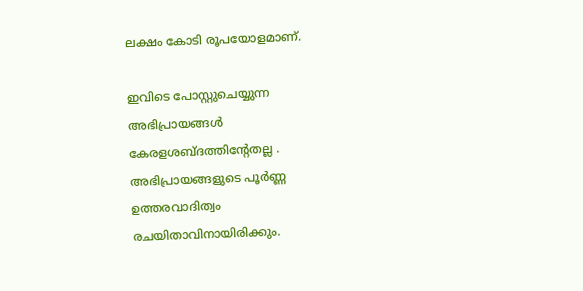ലക്ഷം കോടി രൂപയോളമാണ്.

ഇവിടെ പോസ്റ്റുചെയ്യുന്ന അഭിപ്രായങ്ങള്‍ കേരളശബ്‌ദത്തിന്റേതല്ല . അഭിപ്രായങ്ങളുടെ പൂര്‍ണ്ണ ഉത്തരവാദിത്വം രചയിതാവിനായിരിക്കും.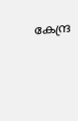കേന്ദ്ര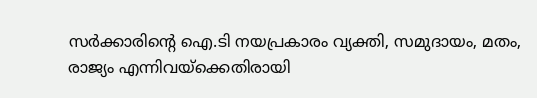സർക്കാരിന്റെ ഐ.ടി നയപ്രകാരം വ്യക്തി, സമുദായം, മതം, രാജ്യം എന്നിവയ്ക്കെതിരായി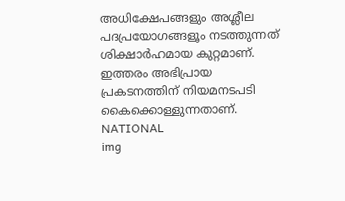അധിക്ഷേപങ്ങളും അശ്ലീല പദപ്രയോഗങ്ങളൂം നടത്തുന്നത് ശിക്ഷാര്‍ഹമായ കുറ്റമാണ്. ഇത്തരം അഭിപ്രായ പ്രകടനത്തിന് നിയമനടപടി കൈക്കൊള്ളുന്നതാണ്.
NATIONAL
img